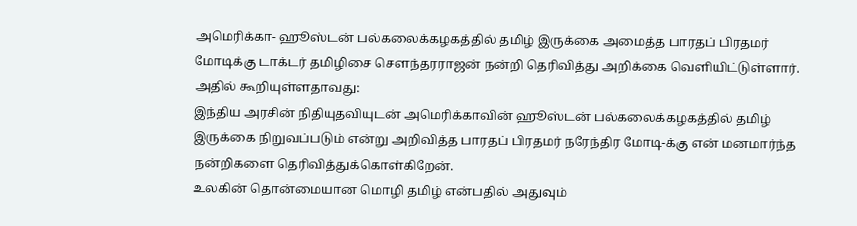அமெரிக்கா- ஹூஸ்டன் பல்கலைக்கழகத்தில் தமிழ் இருக்கை அமைத்த பாரதப் பிரதமர் மோடிக்கு டாக்டர் தமிழிசை சௌந்தரராஜன் நன்றி தெரிவித்து அறிக்கை வெளியிட்டுள்ளார். அதில் கூறியுள்ளதாவது:
இந்திய அரசின் நிதியுதவியுடன் அமெரிக்காவின் ஹூஸ்டன் பல்கலைக்கழகத்தில் தமிழ் இருக்கை நிறுவப்படும் என்று அறிவித்த பாரதப் பிரதமர் நரேந்திர மோடி-க்கு என் மனமார்ந்த நன்றிகளை தெரிவித்துக்கொள்கிறேன்.
உலகின் தொன்மையான மொழி தமிழ் என்பதில் அதுவும்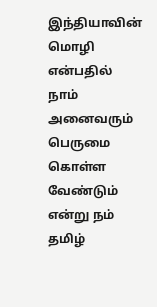இந்தியாவின் மொழி என்பதில் நாம் அனைவரும் பெருமை கொள்ள வேண்டும் என்று நம் தமிழ்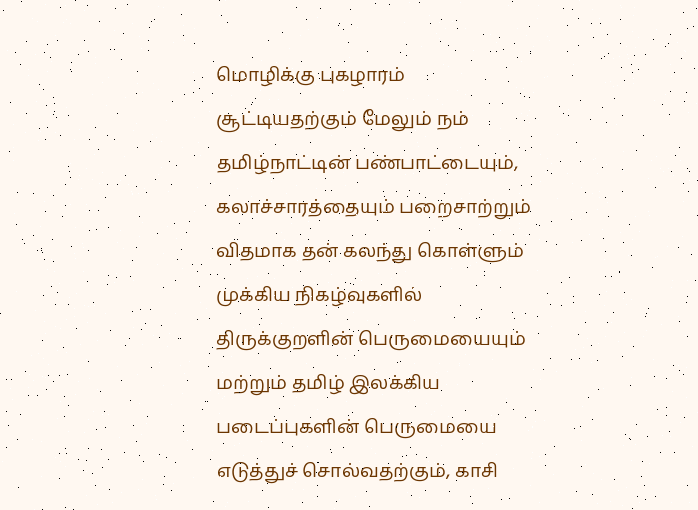மொழிக்கு புகழாரம் சூட்டியதற்கும் மேலும் நம் தமிழ்நாட்டின் பண்பாட்டையும், கலாச்சாரத்தையும் பறைசாற்றும் விதமாக தன் கலந்து கொள்ளும் முக்கிய நிகழ்வுகளில் திருக்குறளின் பெருமையையும் மற்றும் தமிழ் இலக்கிய படைப்புகளின் பெருமையை எடுத்துச் சொல்வதற்கும், காசி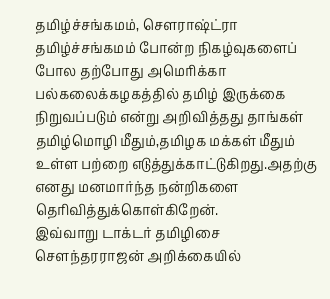தமிழ்ச்சங்கமம், சௌராஷ்ட்ரா தமிழ்ச்சங்கமம் போன்ற நிகழ்வுகளைப் போல தற்போது அமெரிக்கா பல்கலைக்கழகத்தில் தமிழ் இருக்கை நிறுவப்படும் என்று அறிவித்தது தாங்கள் தமிழ்மொழி மீதும்,தமிழக மக்கள் மீதும் உள்ள பற்றை எடுத்துக்காட்டுகிறது.அதற்கு எனது மனமார்ந்த நன்றிகளை தெரிவித்துக்கொள்கிறேன்.
இவ்வாறு டாக்டர் தமிழிசை சௌந்தரராஜன் அறிக்கையில்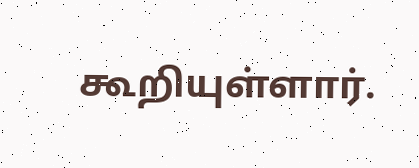கூறியுள்ளார்.